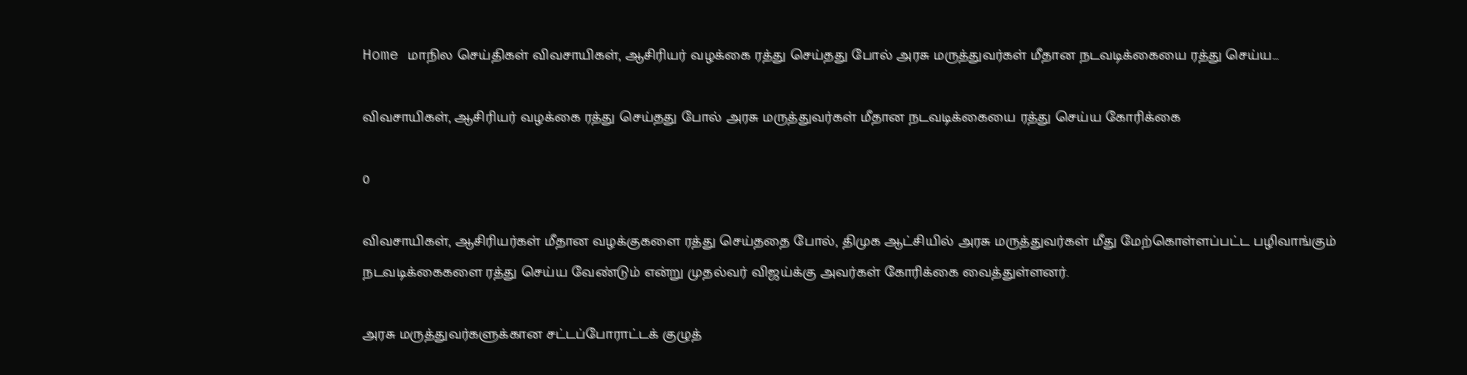Home மாநில செய்திகள் விவசாயிகள், ஆசிரியர் வழக்கை ரத்து செய்தது போல் அரசு மருத்துவர்கள் மீதான நடவடிக்கையை ரத்து செய்ய...

விவசாயிகள், ஆசிரியர் வழக்கை ரத்து செய்தது போல் அரசு மருத்துவர்கள் மீதான நடவடிக்கையை ரத்து செய்ய கோரிக்கை

0

விவசாயிகள், ஆசிரியர்கள் மீதான வழக்குகளை ரத்து செய்ததை போல், திமுக ஆட்சியில் அரசு மருத்துவர்கள் மீது மேற்கொள்ளப்பட்ட பழிவாங்கும் நடவடிக்கைகளை ரத்து செய்ய வேண்டும் என்று முதல்வர் விஜய்க்கு அவர்கள் கோரிக்கை வைத்துள்ளனர்.

அரசு மருத்துவர்களுக்கான சட்டப்போராட்டக் குழுத்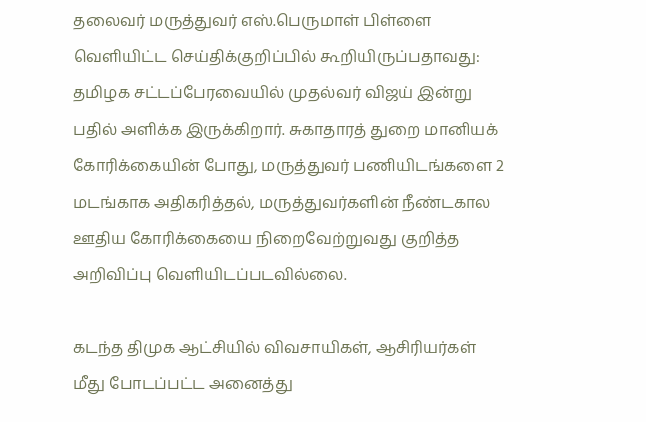தலைவர் மருத்துவர் எஸ்.பெருமாள் பிள்ளை வெளியிட்ட செய்திக்குறிப்பில் கூறியிருப்பதாவது: தமிழக சட்டப்பேரவையில் முதல்வர் விஜய் இன்று பதில் அளிக்க இருக்கிறார். சுகாதாரத் துறை மானியக் கோரிக்கையின் போது, மருத்துவர் பணியிடங்களை 2 மடங்காக அதிகரித்தல், மருத்துவர்களின் நீண்டகால ஊதிய கோரிக்கையை நிறைவேற்றுவது குறித்த அறிவிப்பு வெளியிடப்படவில்லை.

கடந்த திமுக ஆட்சியில் விவசாயிகள், ஆசிரியர்கள் மீது போடப்பட்ட அனைத்து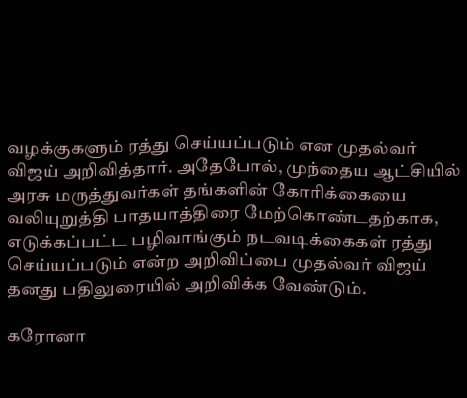வழக்குகளும் ரத்து செய்யப்படும் என முதல்வர் விஜய் அறிவித்தார். அதேபோல், முந்தைய ஆட்சியில் அரசு மருத்துவர்கள் தங்களின் கோரிக்கையை வலியுறுத்தி பாதயாத்திரை மேற்கொண்டதற்காக, எடுக்கப்பட்ட பழிவாங்கும் நடவடிக்கைகள் ரத்து செய்யப்படும் என்ற அறிவிப்பை முதல்வர் விஜய் தனது பதிலுரையில் அறிவிக்க வேண்டும்.

கரோனா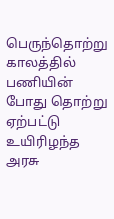பெருந்தொற்று காலத்தில் பணியின் போது தொற்று ஏற்பட்டு உயிரிழந்த அரசு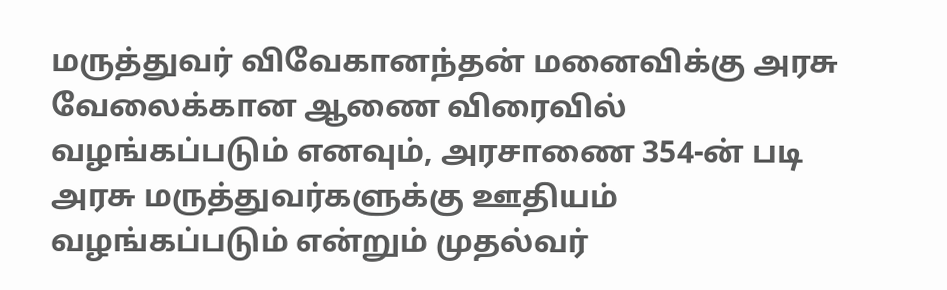மருத்துவர் விவேகானந்தன் மனைவிக்கு அரசு வேலைக்கான ஆணை விரைவில் வழங்கப்படும் எனவும், அரசாணை 354-ன் படி அரசு மருத்துவர்களுக்கு ஊதியம் வழங்கப்படும் என்றும் முதல்வர்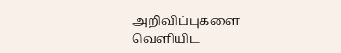அறிவிப்புகளை வெளியிட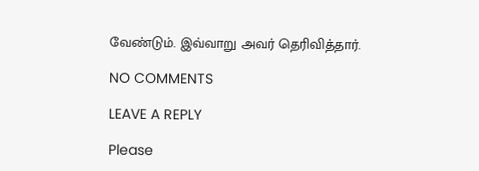வேண்டும். இவ்வாறு அவர் தெரிவித்தார்.

NO COMMENTS

LEAVE A REPLY

Please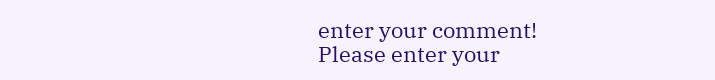enter your comment!
Please enter your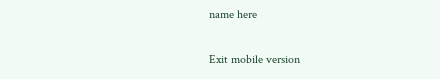name here

Exit mobile version